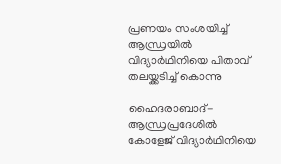പ്രണയം സംശയിച്ച് ആന്ധ്രയില്‍ വിദ്യാര്‍ഥിനിയെ പിതാവ് തലയ്ക്കടിച്ച് കൊന്നു

ഹൈദരാബാദ്- ആന്ധ്രപ്രദേശില്‍ കോളേജ് വിദ്യാര്‍ഥിനിയെ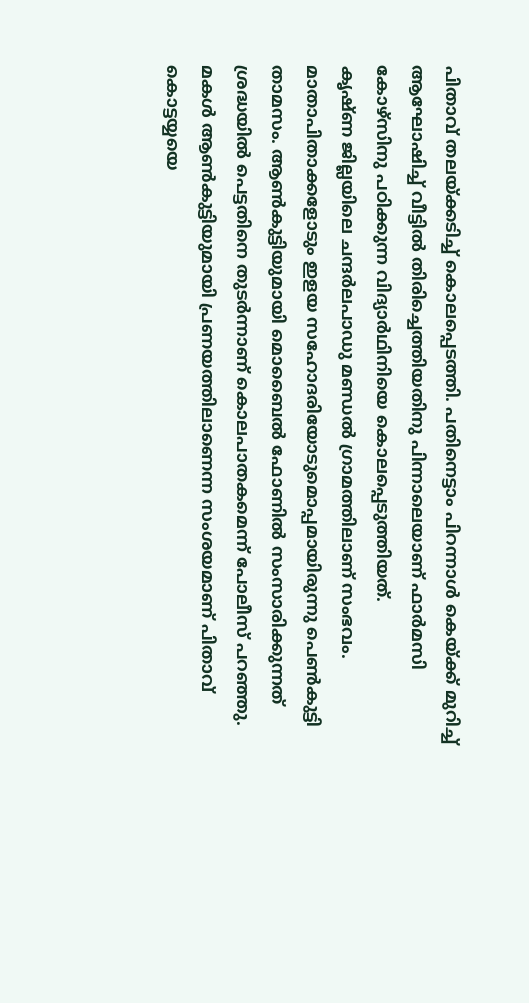പിതാവ് തലയ്ക്കടിച്ച് കൊലപ്പെടത്തി. പതിനെട്ടാം പിറന്നാള്‍ കെയ്ക്ക് മുറിച്ച് ആഘോഷിച്ച് വീട്ടില്‍ തിരിച്ചെത്തിയതിനു പിന്നാലെയാണ് ഫാര്‍മസി കോഴ്‌സിനു പഠിക്കുന്ന വിദ്യാര്‍ഥിനിയെ കൊലപ്പെടുത്തിയത്.
കൃഷ്ണ ജില്ലയിലെ ചന്ദര്‍ലപാഡു മണ്ഡല്‍ ഗ്രാമത്തിലാണ് സംഭവം. മാതാപിതാക്കളോടും ഇളയ സഹോദരിയോടുമൊപ്പമായിരുന്നു പെണ്‍കുട്ടി താമസം. ആണ്‍കുട്ടിയുമായി മൊബൈല്‍ ഫോണില്‍ സംസാരിക്കുന്നത് ശ്രദ്ധയില്‍ പെട്ടതിനെ തുടര്‍ന്നാണ് കൊലപാതകമെന്ന് പോലീസ് പറഞ്ഞു. മകള്‍ ആണ്‍കുട്ടിയുമായി പ്രണയത്തിലാണെന്ന സംശയമാണ് പിതാവ് കൊട്ടയ്യയെ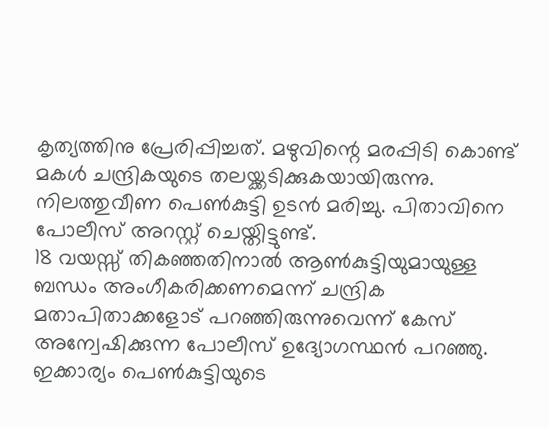കൃത്യത്തിനു പ്രേരിപ്പിച്ചത്. മഴുവിന്റെ മരപ്പിടി കൊണ്ട് മകള്‍ ചന്ദ്രികയുടെ തലയ്ക്കടിക്കുകയായിരുന്നു. നിലത്തുവീണ പെണ്‍കുട്ടി ഉടന്‍ മരിച്ചു. പിതാവിനെ പോലീസ് അറസ്റ്റ് ചെയ്തിട്ടുണ്ട്.
18 വയസ്സ് തികഞ്ഞതിനാല്‍ ആണ്‍കുട്ടിയുമായുള്ള ബന്ധം അംഗീകരിക്കണമെന്ന് ചന്ദ്രിക മതാപിതാക്കളോട് പറഞ്ഞിരുന്നുവെന്ന് കേസ് അന്വേഷിക്കുന്ന പോലീസ് ഉദ്യോഗസ്ഥന്‍ പറഞ്ഞു. ഇക്കാര്യം പെണ്‍കുട്ടിയുടെ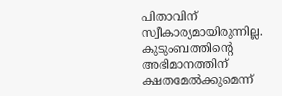പിതാവിന് സ്വീകാര്യമായിരുന്നില്ല. കുടുംബത്തിന്റെ അഭിമാനത്തിന് ക്ഷതമേല്‍ക്കുമെന്ന്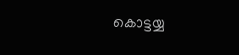കൊട്ടയ്യ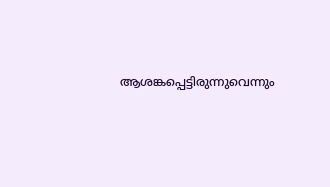ആശങ്കപ്പെട്ടിരുന്നുവെന്നും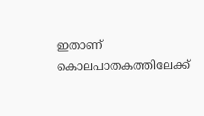ഇതാണ് കൊലപാതകത്തിലേക്ക്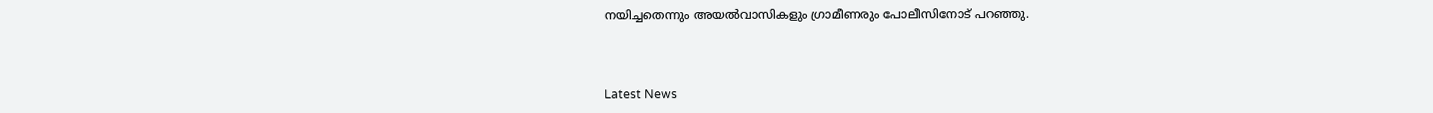നയിച്ചതെന്നും അയല്‍വാസികളും ഗ്രാമീണരും പോലീസിനോട് പറഞ്ഞു.



Latest News